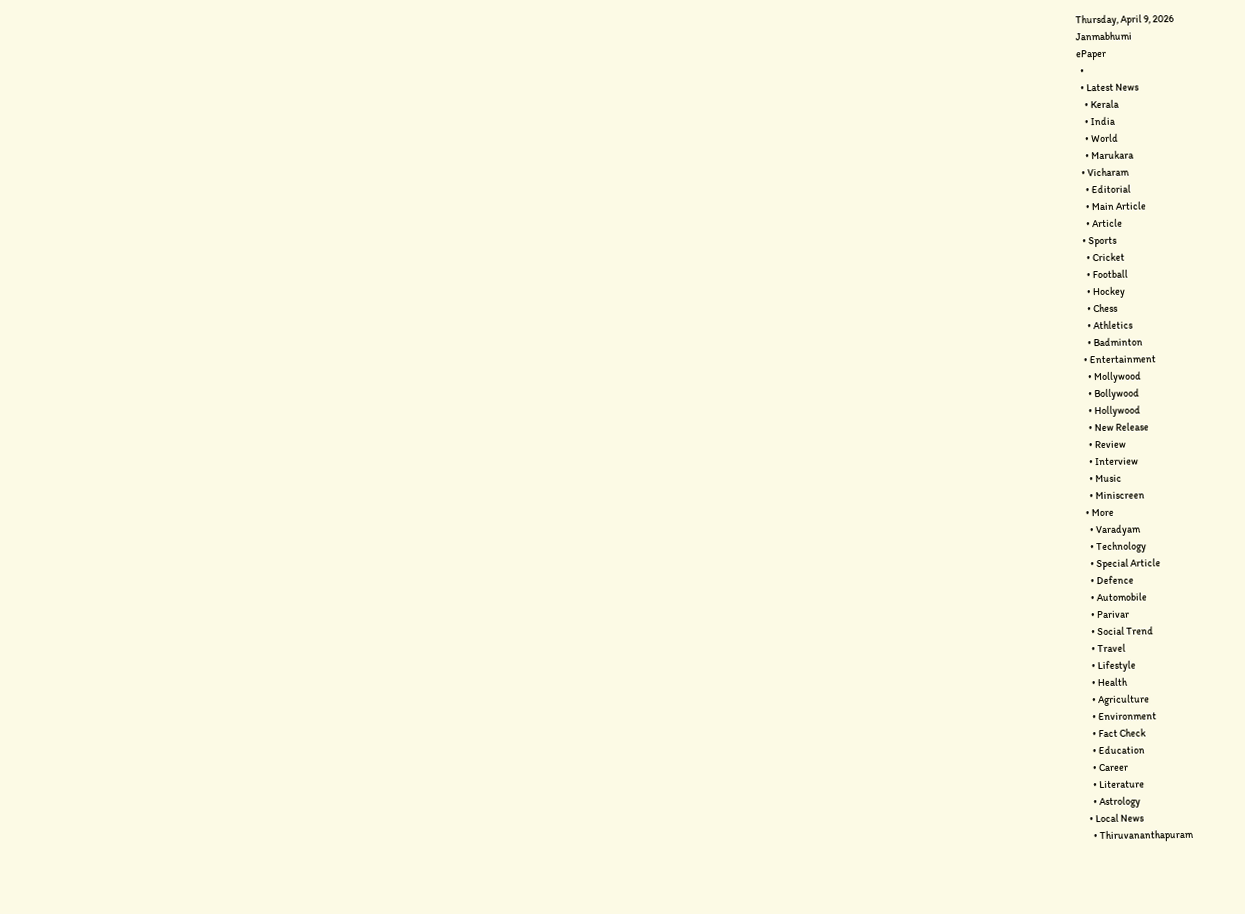Thursday, April 9, 2026
Janmabhumi
ePaper
  •
  • Latest News
    • Kerala
    • India
    • World
    • Marukara
  • Vicharam
    • Editorial
    • Main Article
    • Article
  • Sports
    • Cricket
    • Football
    • Hockey
    • Chess
    • Athletics
    • Badminton
  • Entertainment
    • Mollywood
    • Bollywood
    • Hollywood
    • New Release
    • Review
    • Interview
    • Music
    • Miniscreen
  • More
    • Varadyam
    • Technology
    • Special Article
    • Defence
    • Automobile
    • Parivar
    • Social Trend
    • Travel
    • Lifestyle
    • Health
    • Agriculture
    • Environment
    • Fact Check
    • Education
    • Career
    • Literature
    • Astrology
  • Local News
    • Thiruvananthapuram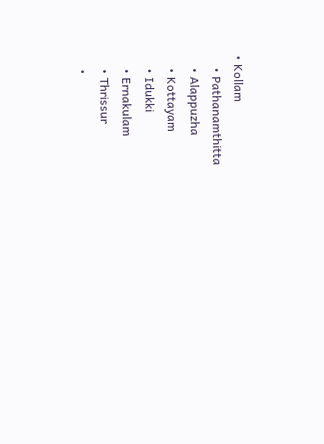• Kollam
    • Pathanamthitta
    • Alappuzha
    • Kottayam
    • Idukki
    • Ernakulam
    • Thrissur
    •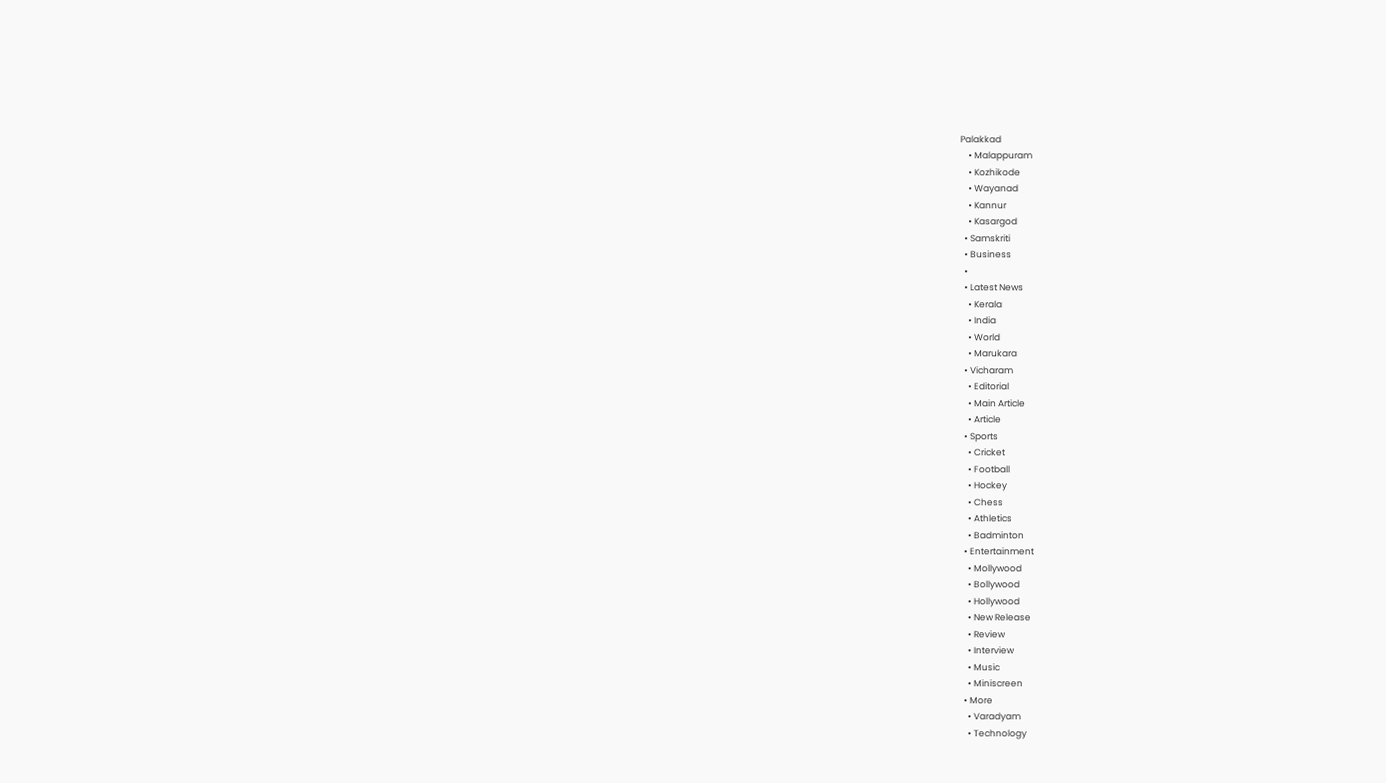Palakkad
    • Malappuram
    • Kozhikode
    • Wayanad
    • Kannur
    • Kasargod
  • Samskriti
  • Business
  •
  • Latest News
    • Kerala
    • India
    • World
    • Marukara
  • Vicharam
    • Editorial
    • Main Article
    • Article
  • Sports
    • Cricket
    • Football
    • Hockey
    • Chess
    • Athletics
    • Badminton
  • Entertainment
    • Mollywood
    • Bollywood
    • Hollywood
    • New Release
    • Review
    • Interview
    • Music
    • Miniscreen
  • More
    • Varadyam
    • Technology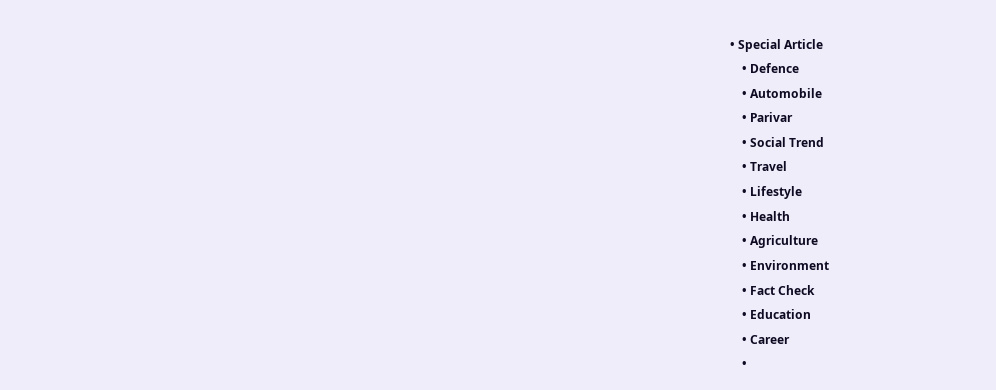• Special Article
    • Defence
    • Automobile
    • Parivar
    • Social Trend
    • Travel
    • Lifestyle
    • Health
    • Agriculture
    • Environment
    • Fact Check
    • Education
    • Career
    •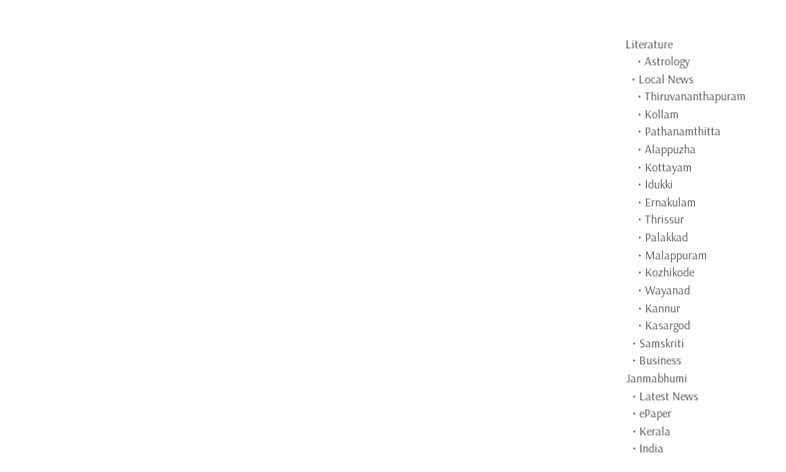Literature
    • Astrology
  • Local News
    • Thiruvananthapuram
    • Kollam
    • Pathanamthitta
    • Alappuzha
    • Kottayam
    • Idukki
    • Ernakulam
    • Thrissur
    • Palakkad
    • Malappuram
    • Kozhikode
    • Wayanad
    • Kannur
    • Kasargod
  • Samskriti
  • Business
Janmabhumi
  • Latest News
  • ePaper
  • Kerala
  • India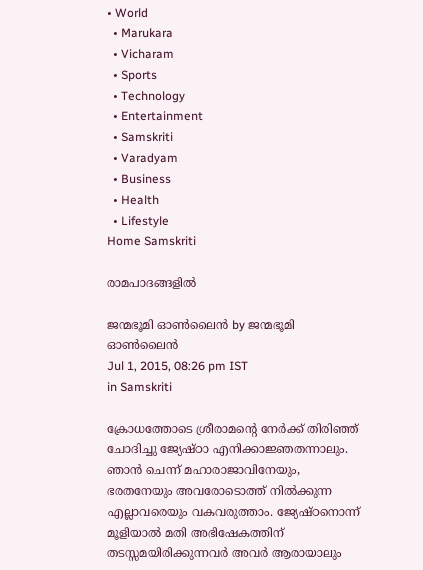• World
  • Marukara
  • Vicharam
  • Sports
  • Technology
  • Entertainment
  • Samskriti
  • Varadyam
  • Business
  • Health
  • Lifestyle
Home Samskriti

രാമപാദങ്ങളില്‍

ജന്മഭൂമി ഓണ്‍ലൈന്‍ by ജന്മഭൂമി ഓണ്‍ലൈന്‍
Jul 1, 2015, 08:26 pm IST
in Samskriti

ക്രോധത്തോടെ ശ്രീരാമന്റെ നേര്‍ക്ക് തിരിഞ്ഞ് ചോദിച്ചു ജ്യേഷ്ഠാ എനിക്കാജ്ഞതന്നാലും. ഞാന്‍ ചെന്ന് മഹാരാജാവിനേയും, ഭരതനേയും അവരോടൊത്ത് നില്‍ക്കുന്ന എല്ലാവരെയും വകവരുത്താം. ജ്യേഷ്ഠനൊന്ന് മൂളിയാല്‍ മതി അഭിഷേകത്തിന് തടസ്സമയിരിക്കുന്നവര്‍ അവര്‍ ആരായാലും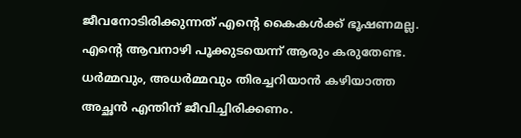ജീവനോടിരിക്കുന്നത് എന്റെ കൈകള്‍ക്ക് ഭൂഷണമല്ല. എന്റെ ആവനാഴി പൂക്കുടയെന്ന് ആരും കരുതേണ്ട. ധര്‍മ്മവും, അധര്‍മ്മവും തിരച്ചറിയാന്‍ കഴിയാത്ത അച്ഛന്‍ എന്തിന് ജീവിച്ചിരിക്കണം.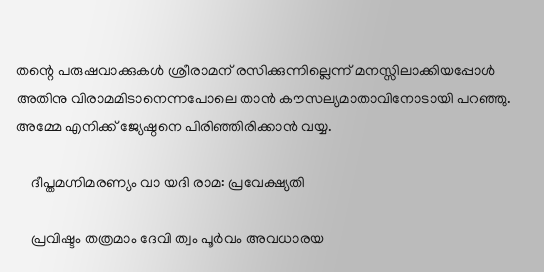തന്റെ പരുഷവാക്കുകള്‍ ശ്രീരാമന് രസിക്കുന്നില്ലെന്ന് മനസ്സിലാക്കിയപ്പോള്‍ അതിനു വിരാമമിടാനെന്നപോലെ താന്‍ കൗസല്യമാതാവിനോടായി പറഞ്ഞു. അമ്മേ എനിക്ക് ജ്യേഷ്ഠനെ പിരിഞ്ഞിരിക്കാന്‍ വയ്യ.

    ദീപ്തമഗ്നിമരണ്യം വാ യദി രാമ: പ്രവേക്ഷ്യതി

    പ്രവിഷ്ടം തത്രമാം ദേവി ത്വം പൂര്‍വം അവധാരയ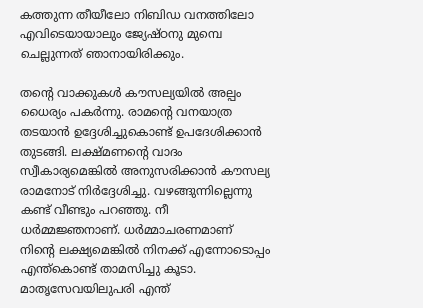കത്തുന്ന തീയീലോ നിബിഡ വനത്തിലോ എവിടെയായാലും ജ്യേഷ്ഠനു മുമ്പെ ചെല്ലുന്നത് ഞാനായിരിക്കും.

തന്റെ വാക്കുകള്‍ കൗസല്യയില്‍ അല്പം ധൈര്യം പകര്‍ന്നു. രാമന്റെ വനയാത്ര തടയാന്‍ ഉദ്ദേശിച്ചുകൊണ്ട് ഉപദേശിക്കാന്‍ തുടങ്ങി. ലക്ഷ്മണന്റെ വാദം സ്വീകാര്യമെങ്കില്‍ അനുസരിക്കാന്‍ കൗസല്യ രാമനോട് നിര്‍ദ്ദേശിച്ചു. വഴങ്ങുന്നില്ലെന്നു കണ്ട് വീണ്ടും പറഞ്ഞു. നീ ധര്‍മ്മജ്ഞനാണ്. ധര്‍മ്മാചരണമാണ് നിന്റെ ലക്ഷ്യമെങ്കില്‍ നിനക്ക് എന്നോടൊപ്പം എന്ത്‌കൊണ്ട് താമസിച്ചു കൂടാ. മാതൃസേവയിലുപരി എന്ത്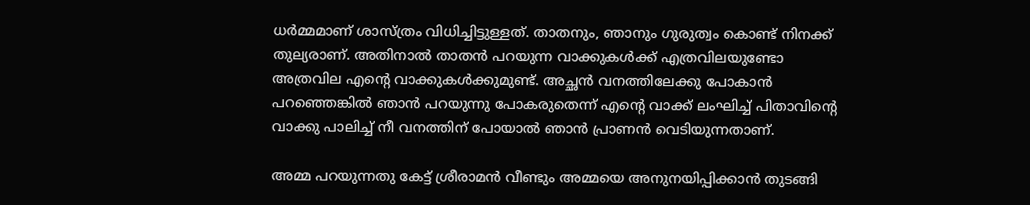ധര്‍മ്മമാണ് ശാസ്ത്രം വിധിച്ചിട്ടുള്ളത്. താതനും, ഞാനും ഗുരുത്വം കൊണ്ട് നിനക്ക് തുല്യരാണ്. അതിനാല്‍ താതന്‍ പറയുന്ന വാക്കുകള്‍ക്ക് എത്രവിലയുണ്ടോ അത്രവില എന്റെ വാക്കുകള്‍ക്കുമുണ്ട്. അച്ഛന്‍ വനത്തിലേക്കു പോകാന്‍ പറഞ്ഞെങ്കില്‍ ഞാന്‍ പറയുന്നു പോകരുതെന്ന് എന്റെ വാക്ക് ലംഘിച്ച് പിതാവിന്റെ വാക്കു പാലിച്ച് നീ വനത്തിന് പോയാല്‍ ഞാന്‍ പ്രാണന്‍ വെടിയുന്നതാണ്.

അമ്മ പറയുന്നതു കേട്ട് ശ്രീരാമന്‍ വീണ്ടും അമ്മയെ അനുനയിപ്പിക്കാന്‍ തുടങ്ങി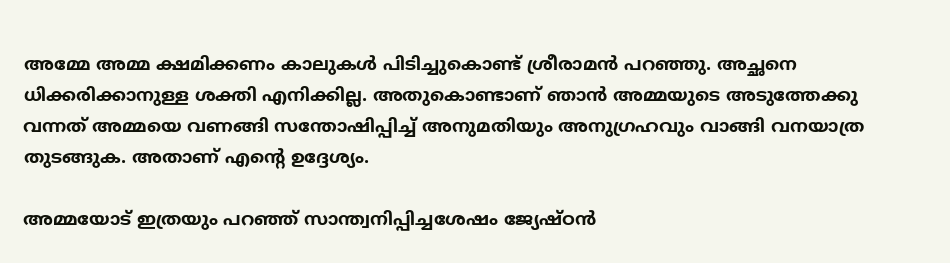അമ്മേ അമ്മ ക്ഷമിക്കണം കാലുകള്‍ പിടിച്ചുകൊണ്ട് ശ്രീരാമന്‍ പറഞ്ഞു. അച്ഛനെ ധിക്കരിക്കാനുള്ള ശക്തി എനിക്കില്ല. അതുകൊണ്ടാണ് ഞാന്‍ അമ്മയുടെ അടുത്തേക്കു വന്നത് അമ്മയെ വണങ്ങി സന്തോഷിപ്പിച്ച് അനുമതിയും അനുഗ്രഹവും വാങ്ങി വനയാത്ര തുടങ്ങുക. അതാണ് എന്റെ ഉദ്ദേശ്യം.

അമ്മയോട് ഇത്രയും പറഞ്ഞ് സാന്ത്വനിപ്പിച്ചശേഷം ജ്യേഷ്ഠന്‍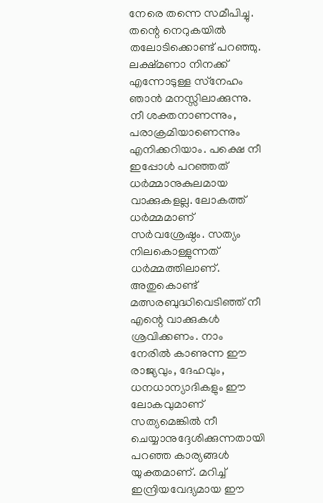നേരെ തന്നെ സമീപിച്ചു. തന്റെ നെറുകയില്‍ തലോടിക്കൊണ്ട് പറഞ്ഞു. ലക്ഷ്മണാ നിനക്ക് എന്നോടുള്ള സ്‌നേഹം ഞാന്‍ മനസ്സിലാക്കുന്നു. നീ ശക്തനാണന്നും, പരാക്രമിയാണെന്നും എനിക്കറിയാം. പക്ഷെ നീ ഇപ്പോള്‍ പറഞ്ഞത് ധര്‍മ്മാനുകുലമായ വാക്കുകളല്ല. ലോകത്ത് ധര്‍മ്മമാണ്  സര്‍വശ്രേഷ്ഠം. സത്യം നിലകൊള്ളുന്നത് ധര്‍മ്മത്തിലാണ്. അതുകൊണ്ട് മത്സരബുദ്ധിവെടിഞ്ഞ് നീ എന്റെ വാക്കുകള്‍ ശ്രവിക്കണം. നാം നേരില്‍ കാണുന്ന ഈ രാജ്യവും, ദേഹവും, ധനധാന്യാദികളും ഈ ലോകവുമാണ് സത്യമെങ്കില്‍ നീ ചെയ്യാനുദ്ദേശിക്കുന്നതായി പറഞ്ഞ കാര്യങ്ങള്‍ യുക്തമാണ്. മറിച്ച് ഇന്ദ്രിയവേദ്യമായ ഈ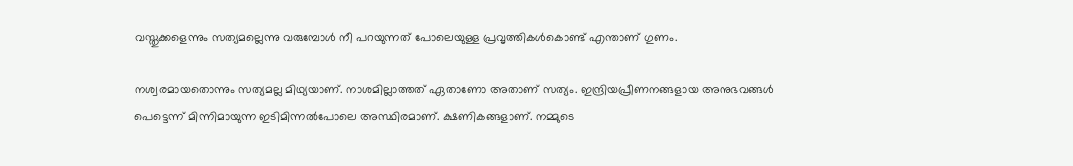വസ്തുക്കളെന്നും സത്യമല്ലെന്നു വരുമ്പോള്‍ നീ പറയുന്നത് പോലെയുള്ള പ്രവൃത്തികള്‍കൊണ്ട് എന്താണ് ഗുണം.

നശ്വരമായതൊന്നും സത്യമല്ല മിഥ്യയാണ്. നാശമില്ലാത്തത് ഏതാണോ അതാണ് സത്യം. ഇന്ദ്രിയപ്രീണനങ്ങളായ അനുഭവങ്ങള്‍ പെട്ടെന്ന് മിന്നിമായുന്ന ഇടിമിന്നല്‍പോലെ അസ്ഥിരമാണ്. ക്ഷണികങ്ങളാണ്. നമ്മുടെ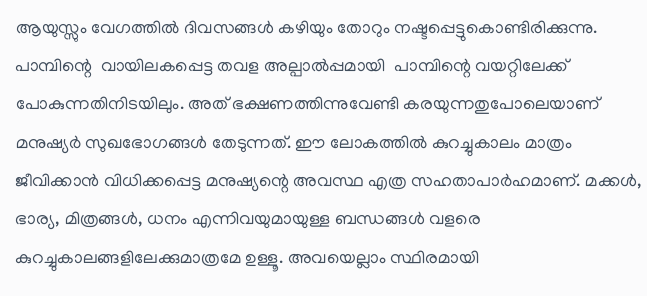ആയുസ്സും വേഗത്തില്‍ ദിവസങ്ങള്‍ കഴിയും തോറും നഷ്ടപ്പെട്ടുകൊണ്ടിരിക്കുന്നു.  പാമ്പിന്റെ  വായിലകപ്പെട്ട തവള അല്പാല്‍പ്പമായി  പാമ്പിന്റെ വയറ്റിലേക്ക് പോകുന്നതിനിടയിലും. അത് ഭക്ഷണത്തിന്നുവേണ്ടി കരയുന്നതുപോലെയാണ് മനുഷ്യര്‍ സുഖഭോഗങ്ങള്‍ തേടുന്നത്. ഈ ലോകത്തില്‍ കുറച്ചുകാലം മാത്രം ജീവിക്കാന്‍ വിധിക്കപ്പെട്ട മനുഷ്യന്റെ അവസ്ഥ എത്ര സഹതാപാര്‍ഹമാണ്. മക്കള്‍, ഭാര്യ, മിത്രങ്ങള്‍, ധനം എന്നിവയുമായുള്ള ബന്ധങ്ങള്‍ വളരെ കുറച്ചുകാലങ്ങളിലേക്കുമാത്രമേ ഉള്ളൂ. അവയെല്ലാം സ്ഥിരമായി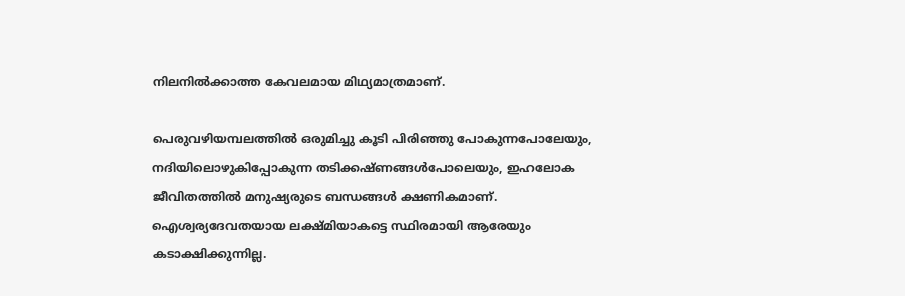നിലനില്‍ക്കാത്ത കേവലമായ മിഥ്യമാത്രമാണ്.

പെരുവഴിയമ്പലത്തില്‍ ഒരുമിച്ചു കൂടി പിരിഞ്ഞു പോകുന്നപോലേയും, നദിയിലൊഴുകിപ്പോകുന്ന തടിക്കഷ്ണങ്ങള്‍പോലെയും, ഇഹലോക ജീവിതത്തില്‍ മനുഷ്യരുടെ ബന്ധങ്ങള്‍ ക്ഷണികമാണ്. ഐശ്വര്യദേവതയായ ലക്ഷ്മിയാകട്ടെ സ്ഥിരമായി ആരേയും കടാക്ഷിക്കുന്നില്ല.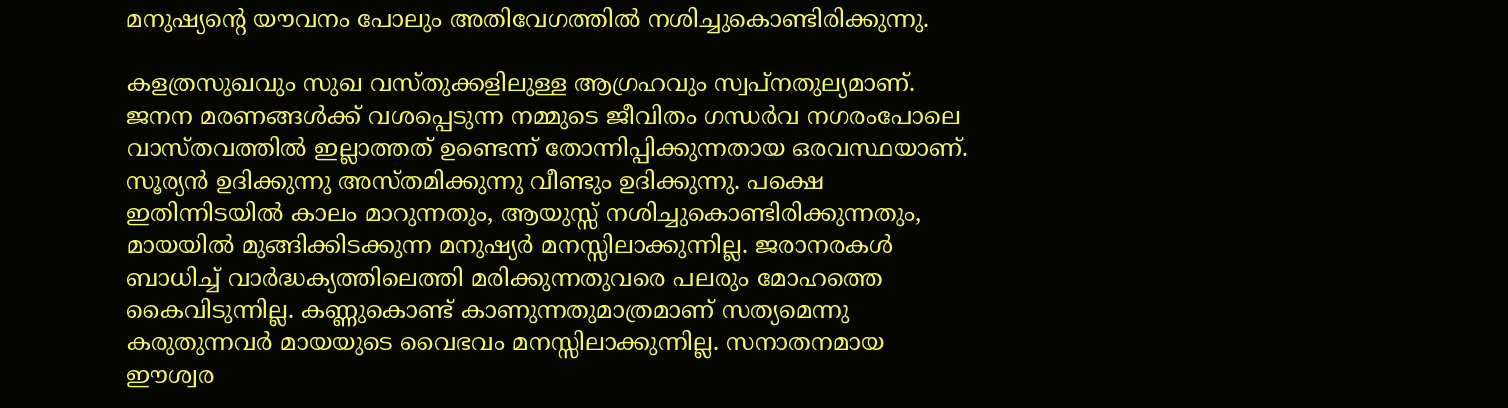മനുഷ്യന്റെ യൗവനം പോലും അതിവേഗത്തില്‍ നശിച്ചുകൊണ്ടിരിക്കുന്നു.

കളത്രസുഖവും സുഖ വസ്തുക്കളിലുള്ള ആഗ്രഹവും സ്വപ്നതുല്യമാണ്. ജനന മരണങ്ങള്‍ക്ക് വശപ്പെടുന്ന നമ്മുടെ ജീവിതം ഗന്ധര്‍വ നഗരംപോലെ വാസ്തവത്തില്‍ ഇല്ലാത്തത് ഉണ്ടെന്ന് തോന്നിപ്പിക്കുന്നതായ ഒരവസ്ഥയാണ്. സൂര്യന്‍ ഉദിക്കുന്നു അസ്തമിക്കുന്നു വീണ്ടും ഉദിക്കുന്നു. പക്ഷെ ഇതിന്നിടയില്‍ കാലം മാറുന്നതും, ആയുസ്സ് നശിച്ചുകൊണ്ടിരിക്കുന്നതും, മായയില്‍ മുങ്ങിക്കിടക്കുന്ന മനുഷ്യര്‍ മനസ്സിലാക്കുന്നില്ല. ജരാനരകള്‍ ബാധിച്ച് വാര്‍ദ്ധക്യത്തിലെത്തി മരിക്കുന്നതുവരെ പലരും മോഹത്തെ കൈവിടുന്നില്ല. കണ്ണുകൊണ്ട് കാണുന്നതുമാത്രമാണ് സത്യമെന്നു കരുതുന്നവര്‍ മായയുടെ വൈഭവം മനസ്സിലാക്കുന്നില്ല. സനാതനമായ ഈശ്വര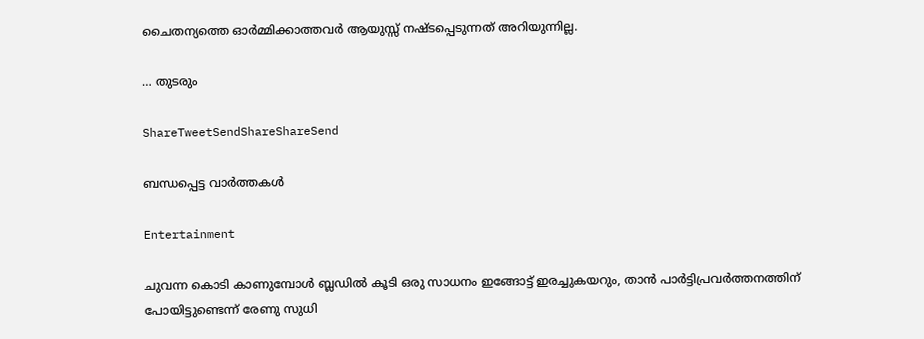ചൈതന്യത്തെ ഓര്‍മ്മിക്കാത്തവര്‍ ആയുസ്സ് നഷ്ടപ്പെടുന്നത് അറിയുന്നില്ല.

… തുടരും

ShareTweetSendShareShareSend

ബന്ധപ്പെട്ട വാര്‍ത്തകള്‍

Entertainment

ചുവന്ന കൊടി കാണുമ്പോള്‍ ബ്ലഡില്‍ കൂടി ഒരു സാധനം ഇങ്ങോട്ട് ഇരച്ചുകയറും, താൻ പാർട്ടിപ്രവർത്തനത്തിന് പോയിട്ടുണ്ടെന്ന് രേണു സുധി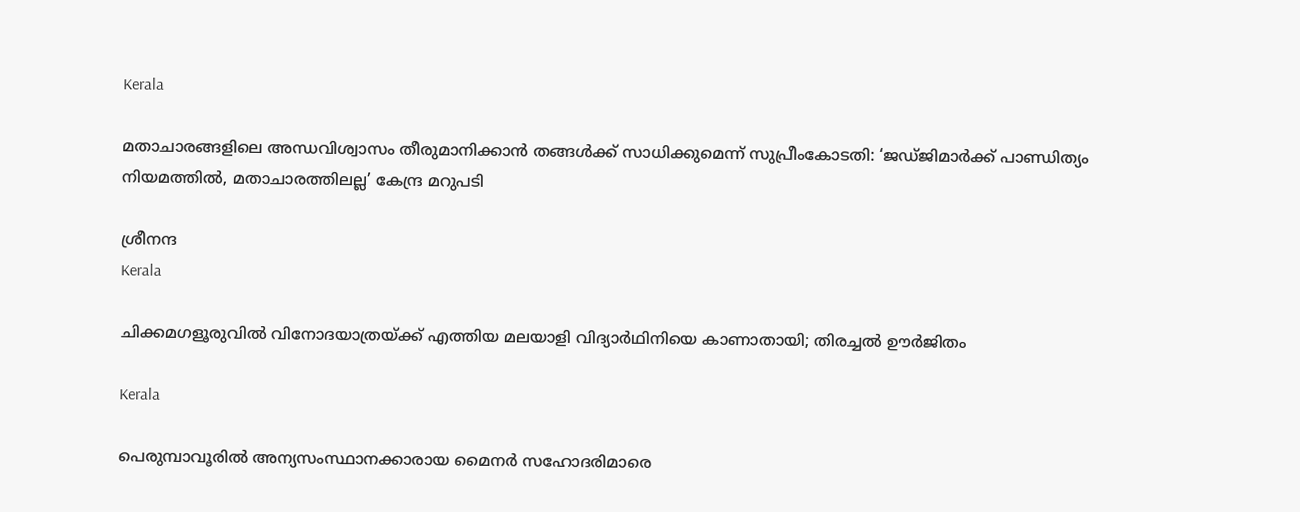Kerala

മതാചാരങ്ങളിലെ അന്ധവിശ്വാസം തീരുമാനിക്കാൻ തങ്ങൾക്ക് സാധിക്കുമെന്ന് സുപ്രീംകോടതി: ‘ജഡ്ജിമാർക്ക് പാണ്ഡിത്യം നിയമത്തിൽ, മതാചാരത്തിലല്ല’ കേന്ദ്ര മറുപടി

ശ്രീനന്ദ
Kerala

ചിക്കമഗളൂരുവില്‍ വിനോദയാത്രയ്‌ക്ക് എത്തിയ മലയാളി വിദ്യാർഥിനിയെ കാണാതായി; തിരച്ചല്‍ ഊര്‍ജിതം

Kerala

പെരുമ്പാവൂരിൽ അന്യസംസ്ഥാനക്കാരായ മൈനർ സഹോദരിമാരെ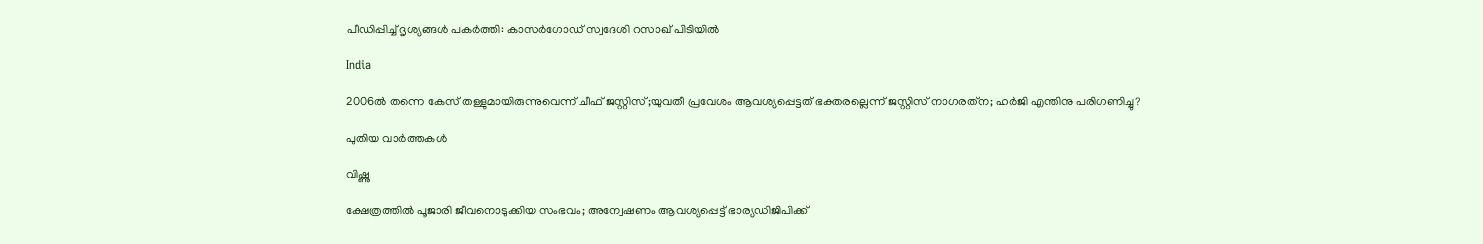പീഡിപ്പിച്ച് ദൃശ്യങ്ങൾ പകർത്തി: കാസർഗോഡ് സ്വദേശി റസാഖ് പിടിയിൽ

India

2006ല്‍ തന്നെ കേസ് തള്ളുമായിരുന്നുവെന്ന് ചീഫ് ജസ്റ്റിസ്;യുവതീ പ്രവേശം ആവശ്യപ്പെട്ടത് ഭക്തരല്ലെന്ന് ജസ്റ്റിസ് നാഗരത്‌ന; ഹര്‍ജി എന്തിനു പരിഗണിച്ചു?

പുതിയ വാര്‍ത്തകള്‍

വിഷ്ണു

ക്ഷേത്രത്തില്‍ പൂജാരി ജീവനൊടുക്കിയ സംഭവം; അന്വേഷണം ആവശ്യപ്പെട്ട് ഭാര്യഡിജിപിക്ക്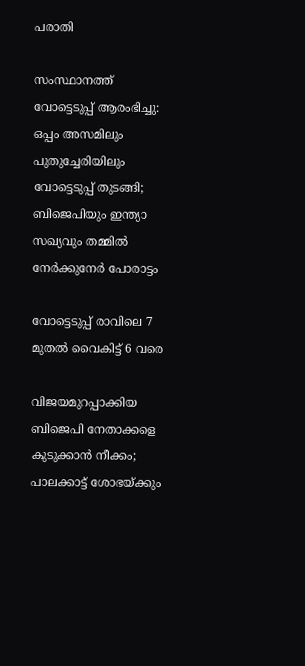പരാതി

സംസ്ഥാനത്ത് വോട്ടെടുപ്പ് ആരംഭിച്ചു: ഒപ്പം അസമിലും പുതുച്ചേരിയിലും വോട്ടെടുപ്പ് തുടങ്ങി; ബിജെപിയും ഇന്ത്യാ സഖ്യവും തമ്മിൽ നേർക്കുനേർ പോരാട്ടം

വോട്ടെടുപ്പ് രാവിലെ 7 മുതല്‍ വൈകിട്ട് 6 വരെ

വിജയമുറപ്പാക്കിയ ബിജെപി നേതാക്കളെ കുടുക്കാന്‍ നീക്കം; പാലക്കാട്ട് ശോഭയ്‌ക്കും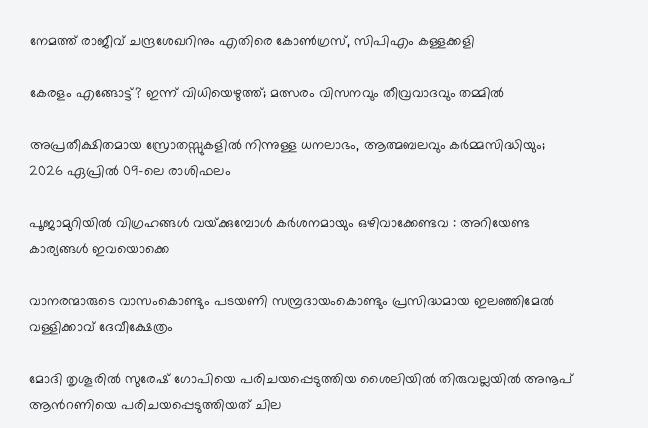നേമത്ത് രാജീവ് ചന്ദ്രശേഖറിനും എതിരെ കോണ്‍ഗ്രസ്, സിപിഎം കള്ളക്കളി

കേരളം എങ്ങോട്ട്? ഇന്ന് വിധിയെഴുത്ത്; മത്സരം വിസനവും തീവ്രവാദവും തമ്മില്‍

അപ്രതീക്ഷിതമായ സ്രോതസ്സുകളിൽ നിന്നുള്ള ധനലാഭം, ആത്മബലവും കർമ്മസിദ്ധിയും; 2026 ഏപ്രിൽ 09-ലെ രാശിഫലം

പൂജാമുറിയില്‍ വിഗ്രഹങ്ങള്‍ വയ്‌ക്കുമ്പോള്‍ കർശനമായും ഒഴിവാക്കേണ്ടവ : അറിയേണ്ട കാര്യങ്ങള്‍ ഇവയൊക്കെ

വാനരന്മാരുടെ വാസംകൊണ്ടും പടയണി സമ്പ്രദായംകൊണ്ടും പ്രസിദ്ധമായ ഇലഞ്ഞിമേൽ വള്ളിക്കാവ് ദേവീക്ഷേത്രം

മോദി തൃശൂരില്‍ സുരേഷ് ഗോപിയെ പരിചയപ്പെടുത്തിയ ശൈലിയില്‍ തിരുവല്ലയില്‍ അനൂപ് ആന്‍റണിയെ പരിചയപ്പെടുത്തിയത് ചില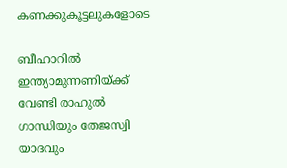കണക്കുകൂട്ടലുകളോടെ

ബീഹാറില്‍ ഇന്ത്യാമുന്നണിയ്ക്ക് വേണ്ടി രാഹുല്‍ ഗാന്ധിയും തേജസ്വി യാദവും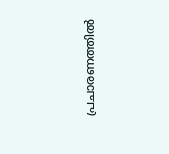പ്രചാരണത്തില്‍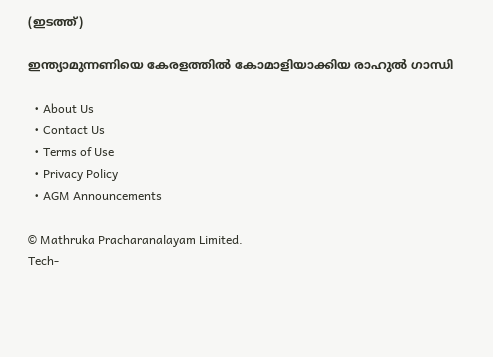(ഇടത്ത്)

ഇന്ത്യാമുന്നണിയെ കേരളത്തില്‍ കോമാളിയാക്കിയ രാഹുല്‍ ഗാന്ധി

  • About Us
  • Contact Us
  • Terms of Use
  • Privacy Policy
  • AGM Announcements

© Mathruka Pracharanalayam Limited.
Tech-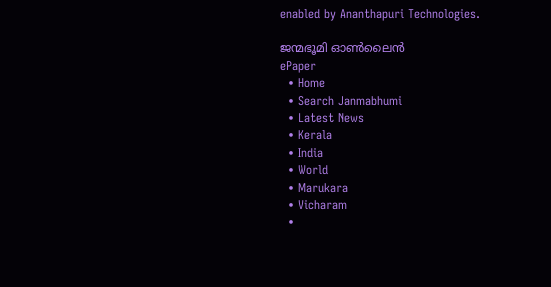enabled by Ananthapuri Technologies.

ജന്മഭൂമി ഓണ്‍ലൈന്‍
ePaper
  • Home
  • Search Janmabhumi
  • Latest News
  • Kerala
  • India
  • World
  • Marukara
  • Vicharam
  •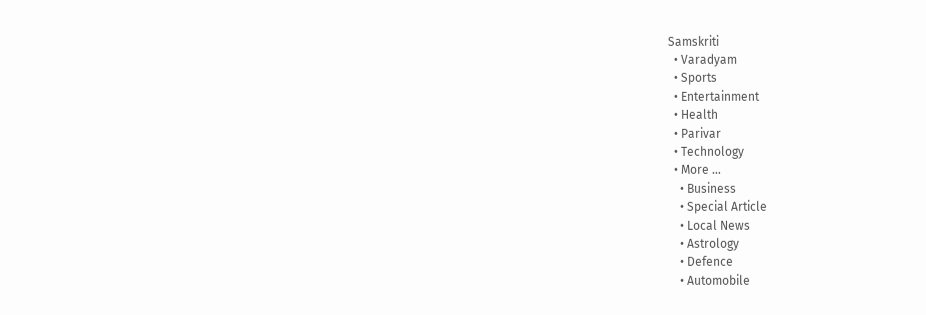Samskriti
  • Varadyam
  • Sports
  • Entertainment
  • Health
  • Parivar
  • Technology
  • More …
    • Business
    • Special Article
    • Local News
    • Astrology
    • Defence
    • Automobile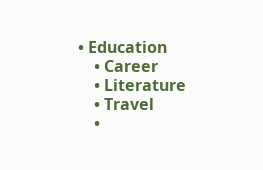• Education
    • Career
    • Literature
    • Travel
    •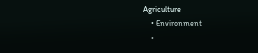Agriculture
    • Environment
    •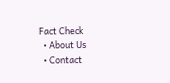Fact Check
  • About Us
  • Contact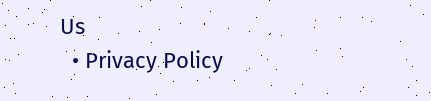Us
  • Privacy Policy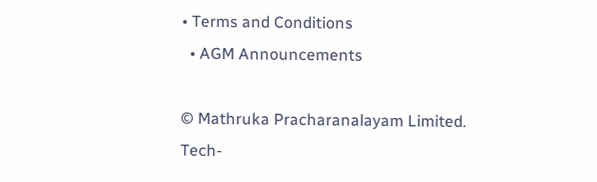• Terms and Conditions
  • AGM Announcements

© Mathruka Pracharanalayam Limited.
Tech-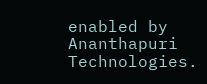enabled by Ananthapuri Technologies.